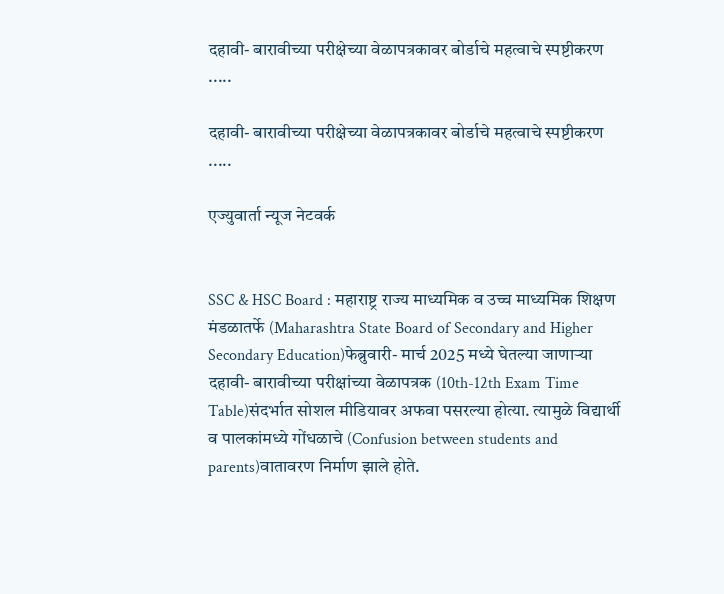दहावी- बारावीच्या परीक्षेच्या वेळापत्रकावर बोर्डाचे महत्वाचे स्पष्टीकरण .....

दहावी- बारावीच्या परीक्षेच्या वेळापत्रकावर बोर्डाचे महत्वाचे स्पष्टीकरण .....

एज्युवार्ता न्यूज नेटवर्क


SSC & HSC Board : महाराष्ट्र राज्य माध्यमिक व उच्च माध्यमिक शिक्षण मंडळातर्फे (Maharashtra State Board of Secondary and Higher Secondary Education)फेब्रुवारी- मार्च 2025 मध्ये घेतल्या जाणाऱ्या दहावी- बारावीच्या परीक्षांच्या वेळापत्रक (10th-12th Exam Time Table)संदर्भात सोशल मीडियावर अफवा पसरल्या होत्या. त्यामुळे विद्यार्थी व पालकांमध्ये गोंधळाचे (Confusion between students and parents)वातावरण निर्माण झाले होते.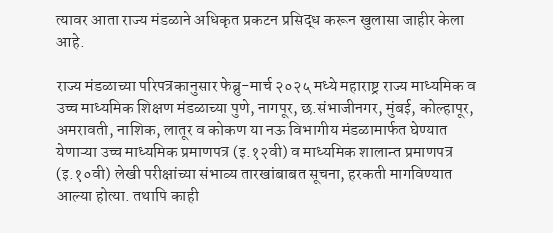त्यावर आता राज्य मंडळाने अधिकृत प्रकटन प्रसिद्ध करून खुलासा जाहीर केला आहे.

राज्य मंडळाच्या परिपत्रकानुसार फेब्रु-मार्च २०२५ मध्ये महाराष्ट्र राज्य माध्यमिक व उच्च माध्यमिक शिक्षण मंडळाच्या पुणे, नागपूर, छ.संभाजीनगर, मुंबई, कोल्हापूर, अमरावती, नाशिक, लातूर व कोकण या नऊ विभागीय मंडळामार्फत घेण्यात येणाऱ्या उच्च माध्यमिक प्रमाणपत्र (इ.१२वी) व माध्यमिक शालान्त प्रमाणपत्र (इ.१०वी) लेखी परीक्षांच्या संभाव्य तारखांबाबत सूचना, हरकती मागविण्यात आल्या होत्या. तथापि काही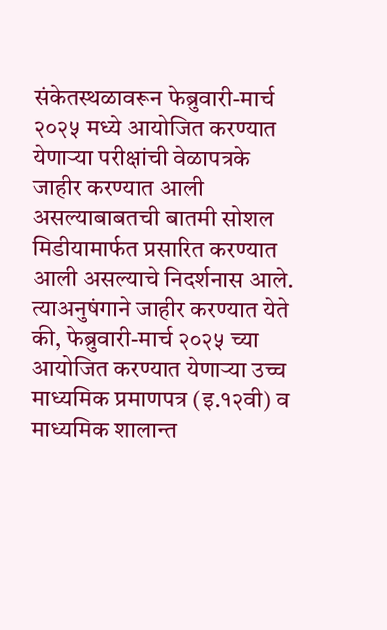संकेतस्थळावरून फेब्रुवारी-मार्च २०२५ मध्ये आयोजित करण्यात येणाऱ्या परीक्षांची वेळापत्रके जाहीर करण्यात आली असल्याबाबतची बातमी सोशल मिडीयामार्फत प्रसारित करण्यात आली असल्याचे निदर्शनास आले. त्याअनुषंगाने जाहीर करण्यात येते की, फेब्रुवारी-मार्च २०२५ च्या आयोजित करण्यात येणाऱ्या उच्च माध्यमिक प्रमाणपत्र (इ.१२वी) व माध्यमिक शालान्त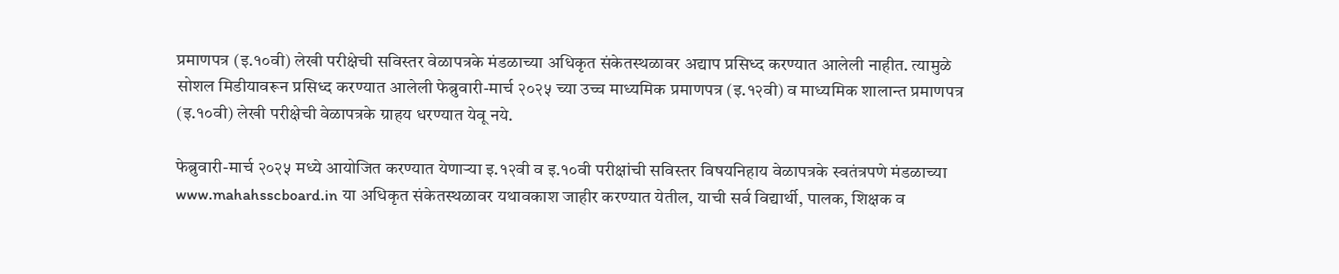प्रमाणपत्र (इ.१०वी) लेखी परीक्षेची सविस्तर वेळापत्रके मंडळाच्या अधिकृत संकेतस्थळावर अद्याप प्रसिध्द करण्यात आलेली नाहीत. त्यामुळे सोशल मिडीयावरून प्रसिध्द करण्यात आलेली फेब्रुवारी-मार्च २०२५ च्या उच्च माध्यमिक प्रमाणपत्र (इ.१२वी) व माध्यमिक शालान्त प्रमाणपत्र (इ.१०वी) लेखी परीक्षेची वेळापत्रके ग्राहय धरण्यात येवू नये.

फेब्रुवारी-मार्च २०२५ मध्ये आयोजित करण्यात येणाऱ्या इ.१२वी व इ.१०वी परीक्षांची सविस्तर विषयनिहाय वेळापत्रके स्वतंत्रपणे मंडळाच्या www.mahahsscboard.in या अधिकृत संकेतस्थळावर यथावकाश जाहीर करण्यात येतील, याची सर्व विद्यार्थी, पालक, शिक्षक व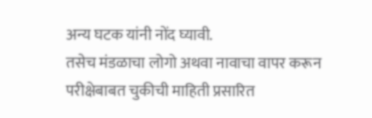अन्य घटक यांनी नोंद घ्यावी.
तसेच मंडळाचा लोगो अथवा नावाचा वापर करून परीक्षेबाबत चुकीची माहिती प्रसारित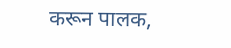करून पालक,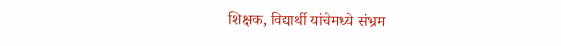शिक्षक, विद्यार्थी यांचेमध्ये संभ्रम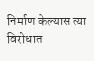निर्माण केल्यास त्या विरोधात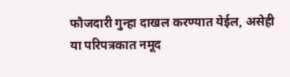फौजदारी गुन्हा दाखल करण्यात येईल, असेही या परिपत्रकात नमूद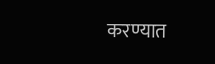करण्यात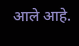आले आहे.